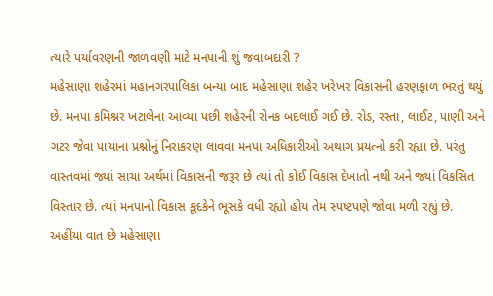ત્યારે પર્યાવરણની જાળવણી માટે મનપાની શું જવાબદારી ?
મહેસાણા શહેરમાં મહાનગરપાલિકા બન્યા બાદ મહેસાણા શહેર ખરેખર વિકાસની હરણફાળ ભરતું થયું છે. મનપા કમિશ્નર ખટાલેના આવ્યા પછી શહેરની રોનક બદલાઈ ગઈ છે. રોડ, રસ્તા, લાઈટ, પાણી અને ગટર જેવા પાયાના પ્રશ્નોનું નિરાકરણ લાવવા મનપા અધિકારીઓ અથાગ પ્રયત્નો કરી રહ્યા છે. પરંતુ વાસ્તવમાં જ્યાં સાચા અર્થમાં વિકાસની જરૂર છે ત્યાં તો કોઈ વિકાસ દેખાતો નથી અને જ્યાં વિકસિત વિસ્તાર છે. ત્યાં મનપાનો વિકાસ કૂદકેને ભૂસકે વધી રહ્યો હોય તેમ સ્પષ્ટપણે જોવા મળી રહ્યું છે.
અહીંયા વાત છે મહેસાણા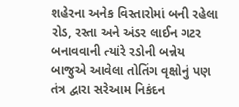શહેરના અનેક વિસ્તારોમાં બની રહેલા રોડ, રસ્તા અને અંડર લાઈન ગટર બનાવવાની ત્યાંરે રડોની બન્નેય બાજુએ આવેલા તોતિંગ વૃક્ષોનું પણ તંત્ર દ્વારા સરેઆમ નિકંદન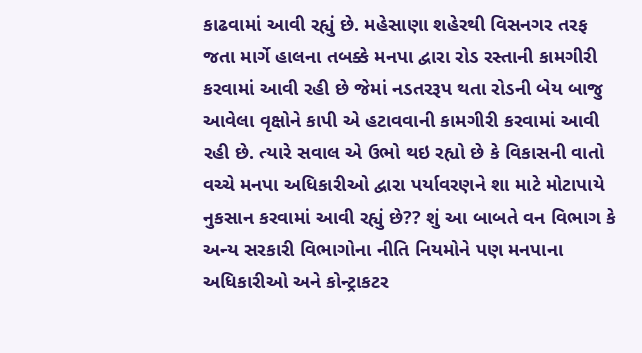કાઢવામાં આવી રહ્યું છે. મહેસાણા શહેરથી વિસનગર તરફ જતા માર્ગે હાલના તબક્કે મનપા દ્વારા રોડ રસ્તાની કામગીરી કરવામાં આવી રહી છે જેમાં નડતરરૂપ થતા રોડની બેય બાજુ આવેલા વૃક્ષોને કાપી એ હટાવવાની કામગીરી કરવામાં આવી રહી છે. ત્યારે સવાલ એ ઉભો થઇ રહ્યો છે કે વિકાસની વાતો વચ્ચે મનપા અધિકારીઓ દ્વારા પર્યાવરણને શા માટે મોટાપાયે નુકસાન કરવામાં આવી રહ્યું છે?? શું આ બાબતે વન વિભાગ કે અન્ય સરકારી વિભાગોના નીતિ નિયમોને પણ મનપાના અધિકારીઓ અને કોન્ટ્રાકટર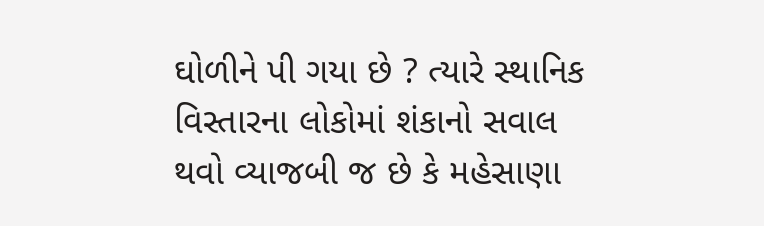ઘોળીને પી ગયા છે ? ત્યારે સ્થાનિક વિસ્તારના લોકોમાં શંકાનો સવાલ થવો વ્યાજબી જ છે કે મહેસાણા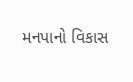મનપાનો વિકાસ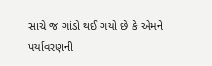સાચે જ ગાંડો થઈ ગયો છે કે એમને પર્યાવરણની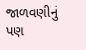જાળવણીનું પણ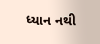ધ્યાન નથી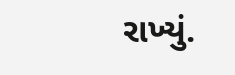રાખ્યું.